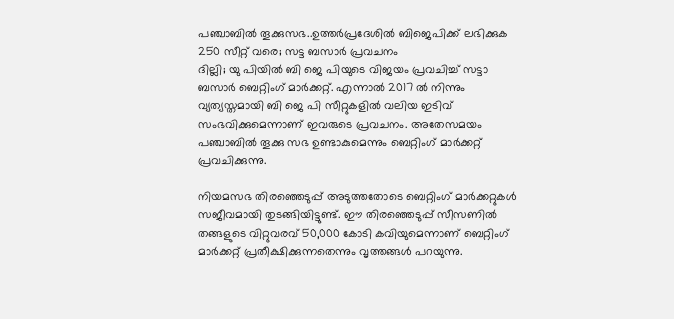പഞ്ചാബിൽ തൂക്കുസഭ..ഉത്തർപ്രദേശിൽ ബിജെപിക്ക് ലഭിക്കുക 250 സീറ്റ് വരെ; സട്ട ബസാർ പ്രവചനം
ദില്ലി; യു പിയിൽ ബി ജെ പിയുടെ വിജയം പ്രവചിച്ച് സട്ടാ ബസാർ ബെറ്റിംഗ് മാർക്കറ്റ്. എന്നാൽ 2017 ൽ നിന്നും വ്യത്യസ്തമായി ബി ജെ പി സീറ്റുകളിൽ വലിയ ഇടിവ് സംഭവിക്കുമെന്നാണ് ഇവരുടെ പ്രവചനം. അതേസമയം പഞ്ചാബിൽ തൂക്കു സഭ ഉണ്ടാകുമെന്നും ബെറ്റിംഗ് മാർക്കറ്റ് പ്രവചിക്കുന്നു.

നിയമസഭ തിരഞ്ഞെടുപ്പ് അടുത്തതോടെ ബെറ്റിംഗ് മാർക്കറ്റുകൾ സജീവമായി തുടങ്ങിയിട്ടുണ്ട്. ഈ തിരഞ്ഞെടുപ്പ് സീസണിൽ തങ്ങളുടെ വിറ്റുവരവ് 50,000 കോടി കവിയുമെന്നാണ് ബെറ്റിംഗ് മാർക്കറ്റ് പ്രതീക്ഷിക്കുന്നതെന്നും വൃത്തങ്ങൾ പറയുന്നു.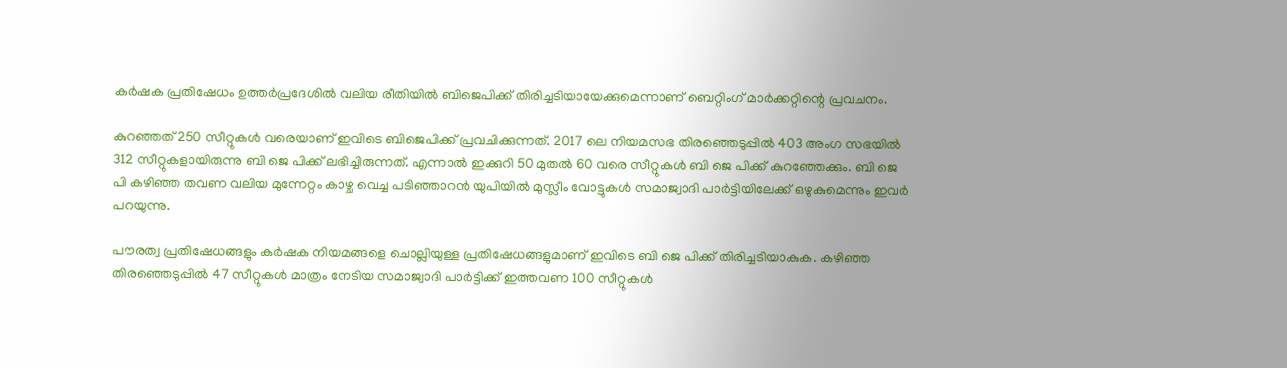കർഷക പ്രതിഷേധം ഉത്തർപ്രദേശിൽ വലിയ രീതിയിൽ ബിജെപിക്ക് തിരിച്ചടിയായേക്കുമെന്നാണ് ബെറ്റിംഗ് മാർക്കറ്റിന്റെ പ്രവചനം.

കുറഞ്ഞത് 250 സീറ്റുകൾ വരെയാണ് ഇവിടെ ബിജെപിക്ക് പ്രവചിക്കുന്നത്. 2017 ലെ നിയമസഭ തിരഞ്ഞെടുപ്പിൽ 403 അംഗ സഭയിൽ 312 സീറ്റുകളായിരുന്നു ബി ജെ പിക്ക് ലഭിച്ചിരുന്നത്. എന്നാൽ ഇക്കുറി 50 മുതൽ 60 വരെ സീറ്റുകൾ ബി ജെ പിക്ക് കുറഞ്ഞേക്കും. ബി ജെ പി കഴിഞ്ഞ തവണ വലിയ മുന്നേറ്റം കാഴ്ച വെച്ച പടിഞ്ഞാറൻ യുപിയിൽ മുസ്ലീം വോട്ടുകൾ സമാജ്വാദി പാർട്ടിയിലേക്ക് ഒഴുകുമെന്നും ഇവർ പറയുന്നു.

പൗരത്വ പ്രതിഷേധങ്ങളും കർഷക നിയമങ്ങളെ ചൊല്ലിയുള്ള പ്രതിഷേധങ്ങളുമാണ് ഇവിടെ ബി ജെ പിക്ക് തിരിച്ചടിയാകുക. കഴിഞ്ഞ തിരഞ്ഞെടുപ്പിൽ 47 സീറ്റുകൾ മാത്രം നേടിയ സമാജ്വാദി പാർട്ടിക്ക് ഇത്തവണ 100 സീറ്റുകൾ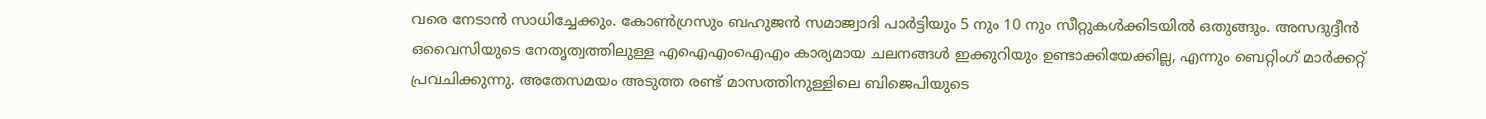വരെ നേടാൻ സാധിച്ചേക്കും. കോൺഗ്രസും ബഹുജൻ സമാജ്വാദി പാർട്ടിയും 5 നും 10 നും സീറ്റുകൾക്കിടയിൽ ഒതുങ്ങും. അസദുദ്ദീൻ ഒവൈസിയുടെ നേതൃത്വത്തിലുള്ള എഐഎംഐഎം കാര്യമായ ചലനങ്ങൾ ഇക്കുറിയും ഉണ്ടാക്കിയേക്കില്ല, എന്നും ബെറ്റിംഗ് മാർക്കറ്റ് പ്രവചിക്കുന്നു. അതേസമയം അടുത്ത രണ്ട് മാസത്തിനുള്ളിലെ ബിജെപിയുടെ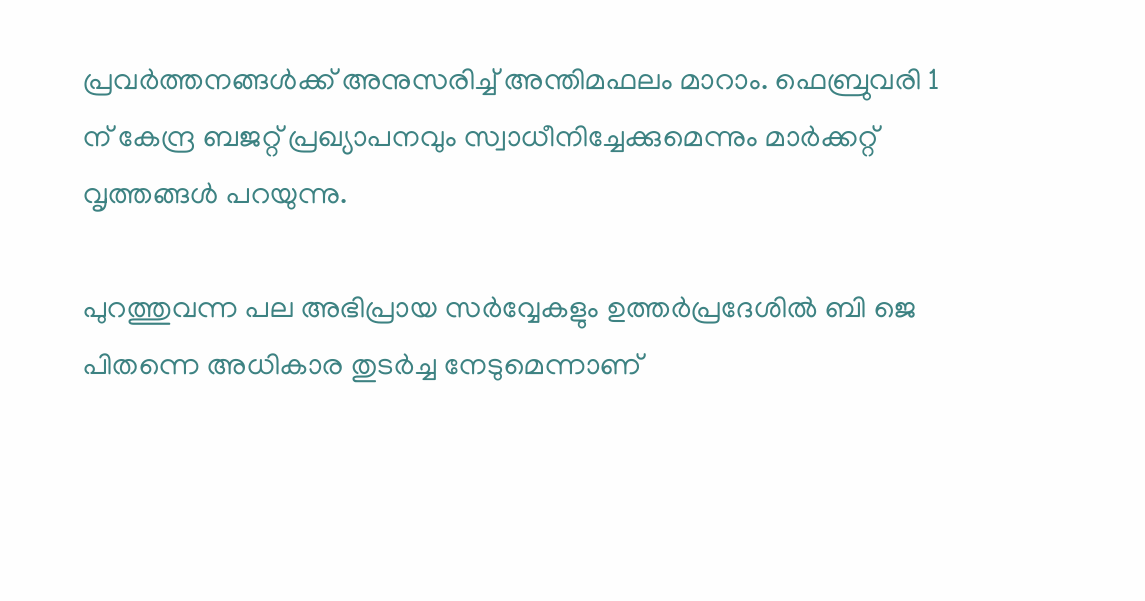പ്രവർത്തനങ്ങൾക്ക് അനുസരിച്ച് അന്തിമഫലം മാറാം. ഫെബ്രുവരി 1 ന് കേന്ദ്ര ബജറ്റ് പ്രഖ്യാപനവും സ്വാധീനിച്ചേക്കുമെന്നും മാർക്കറ്റ് വൃത്തങ്ങൾ പറയുന്നു.

പുറത്തുവന്ന പല അഭിപ്രായ സർവ്വേകളും ഉത്തർപ്രദേശിൽ ബി ജെ പിതന്നെ അധികാര തുടർച്ച നേടുമെന്നാണ്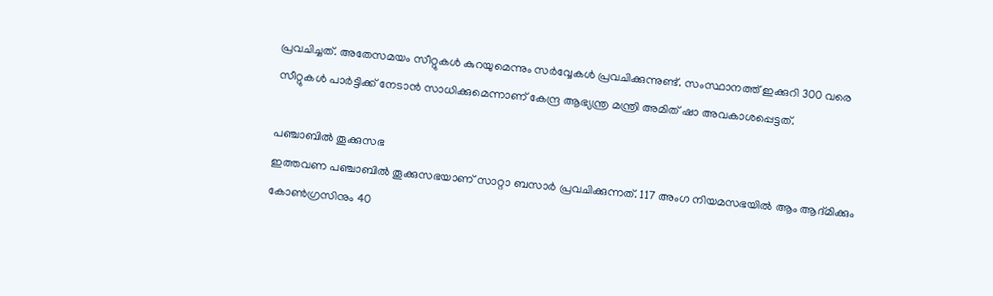പ്രവചിച്ചത്. അതേസമയം സീറ്റുകൾ കുറയുമെന്നും സർവ്വേകൾ പ്രവചിക്കുന്നുണ്ട്. സംസ്ഥാനത്ത് ഇക്കുറി 300 വരെ സീറ്റുകൾ പാർട്ടിക്ക് നേടാൻ സാധിക്കുമെന്നാണ് കേന്ദ്ര ആഭ്യന്ത്ര മന്ത്രി അമിത് ഷാ അവകാശപ്പെട്ടത്.

പഞ്ചാബിൽ തൂക്കുസഭ
ഇത്തവണ പഞ്ചാബിൽ തൂക്കുസഭയാണ് സാറ്റാ ബസാർ പ്രവചിക്കുന്നത്. 117 അംഗ നിയമസഭയിൽ ആം ആദ്മിക്കും കോൺഗ്രസിനും 40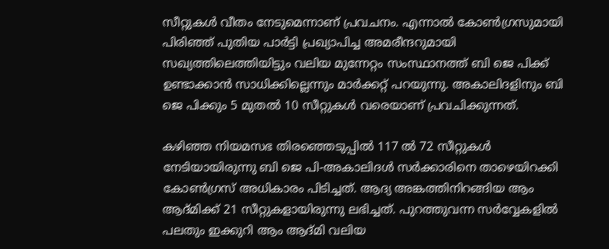സീറ്റുകൾ വീതം നേടുമെന്നാണ് പ്രവചനം. എന്നാൽ കോൺഗ്രസുമായി പിരിഞ്ഞ് പുതിയ പാർട്ടി പ്രഖ്യാപിച്ച അമരീന്ദറുമായി സഖ്യത്തിലെത്തിയിട്ടും വലിയ മുന്നേറ്റം സംസ്ഥാനത്ത് ബി ജെ പിക്ക് ഉണ്ടാക്കാൻ സാധിക്കില്ലെന്നും മാർക്കറ്റ് പറയുന്നു. അകാലിദളിനും ബി ജെ പിക്കും 5 മുതൽ 10 സീറ്റുകൾ വരെയാണ് പ്രവചിക്കുന്നത്.

കഴിഞ്ഞ നിയമസഭ തിരഞ്ഞെടുപ്പിൽ 117 ൽ 72 സീറ്റുകൾ നേടിയായിരുന്നു ബി ജെ പി-അകാലിദൾ സർക്കാരിനെ താഴെയിറക്കി കോൺഗ്രസ് അധികാരം പിടിച്ചത്. ആദ്യ അങ്കത്തിനിറങ്ങിയ ആം ആദ്മിക്ക് 21 സീറ്റുകളായിരുന്നു ലഭിച്ചത്. പുറത്തുവന്ന സർവ്വേകളിൽ പലതും ഇക്കുറി ആം ആദ്മി വലിയ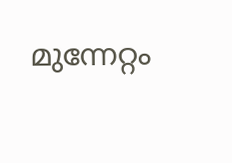മുന്നേറ്റം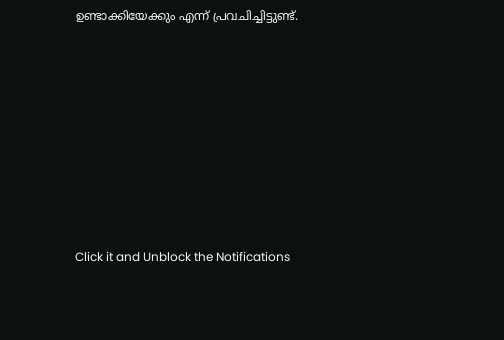ഉണ്ടാക്കിയേക്കും എന്ന് പ്രവചിച്ചിട്ടുണ്ട്.












Click it and Unblock the Notifications